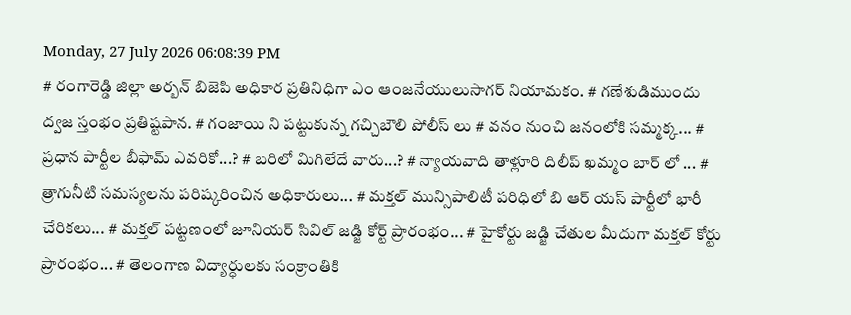Monday, 27 July 2026 06:08:39 PM
# రంగారెడ్డి జిల్లా అర్బన్ బిజెపి అధికార ప్రతినిధిగా ఎం ఆంజనేయులుసాగర్ నియామకం. # గణేశుడిముందు ద్వజ స్తంభం ప్రతిష్టపాన. # గంజాయి ని పట్టుకున్న గచ్చిబౌలి పోలీస్ లు # వనం నుంచి జనంలోకి సమ్మక్క... # ప్రధాన పార్టీల బీఫామ్ ఎవరికో...? # బరిలో మిగిలేదే వారు...? # న్యాయవాది తాళ్లూరి దిలీప్ ఖమ్మం బార్ లో ... # త్రాగునీటి సమస్యలను పరిష్కరించిన అధికారులు... # మక్తల్ మున్సిపాలిటీ పరిధిలో బి ఆర్ యస్ పార్టీలో భారీ చేరికలు... # మక్తల్ పట్టణంలో జూనియర్ సివిల్ జడ్జి కోర్ట్ ప్రారంభం... # హైకోర్టు జడ్జి చేతుల మీదుగా మక్తల్ కోర్టు ప్రారంభం... # తెలంగాణ విద్యార్ధులకు సంక్రాంతికి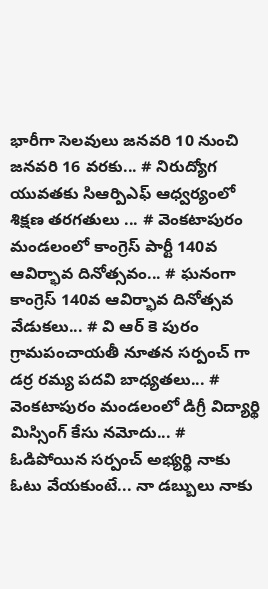భారీగా సెలవులు జనవరి 10 నుంచి జనవరి 16 వరకు... # నిరుద్యోగ యువతకు సిఆర్పిఎఫ్ ఆధ్వర్యంలో శిక్షణ తరగతులు ... # వెంకటాపురం మండలంలో కాంగ్రెస్ పార్టీ 140వ ఆవిర్భావ దినోత్సవం... # ఘనంగా కాంగ్రెస్ 140వ ఆవిర్భావ దినోత్సవ వేడుకలు... # వి ఆర్ కె పురం గ్రామపంచాయతీ నూతన సర్పంచ్ గా డర్ర రమ్య పదవి బాధ్యతలు... # వెంకటాపురం మండలంలో డిగ్రీ విద్యార్థి మిస్సింగ్ కేసు నమోదు... # ఓడిపోయిన సర్పంచ్ అభ్యర్థి నాకు ఓటు వేయకుంటే... నా డబ్బులు నాకు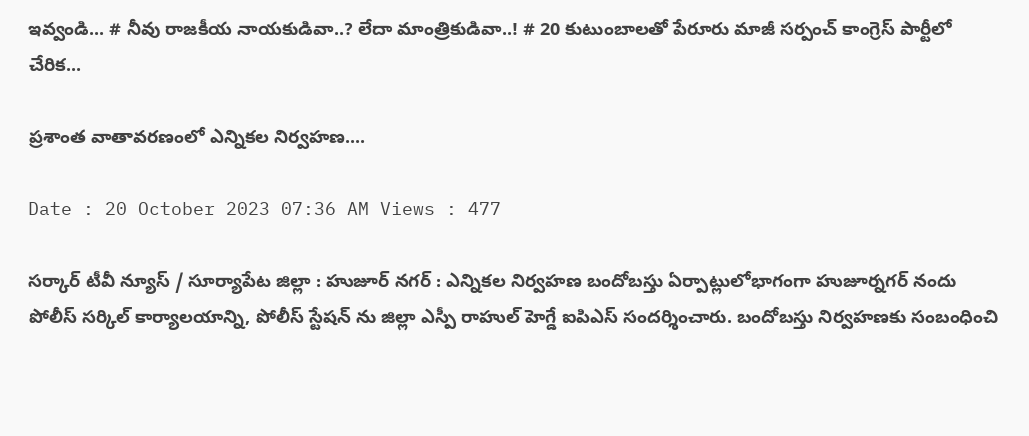ఇవ్వండి... # నీవు రాజకీయ నాయకుడివా..? లేదా మాంత్రికుడివా..! # 20 కుటుంబాలతో పేరూరు మాజీ సర్పంచ్ కాంగ్రెస్ పార్టీలో చేరిక...

ప్రశాంత వాతావరణంలో ఎన్నికల నిర్వహణ....

Date : 20 October 2023 07:36 AM Views : 477

సర్కార్ టీవీ న్యూస్ / సూర్యాపేట జిల్లా : హుజూర్ నగర్ : ఎన్నికల నిర్వహణ బందోబస్తు ఏర్పాట్లులోభాగంగా హుజూర్నగర్ నందు పోలీస్ సర్కిల్ కార్యాలయాన్ని, పోలీస్ స్టేషన్ ను జిల్లా ఎస్పీ రాహుల్ హెగ్డే ఐపిఎస్ సందర్శించారు. బందోబస్తు నిర్వహణకు సంబంధించి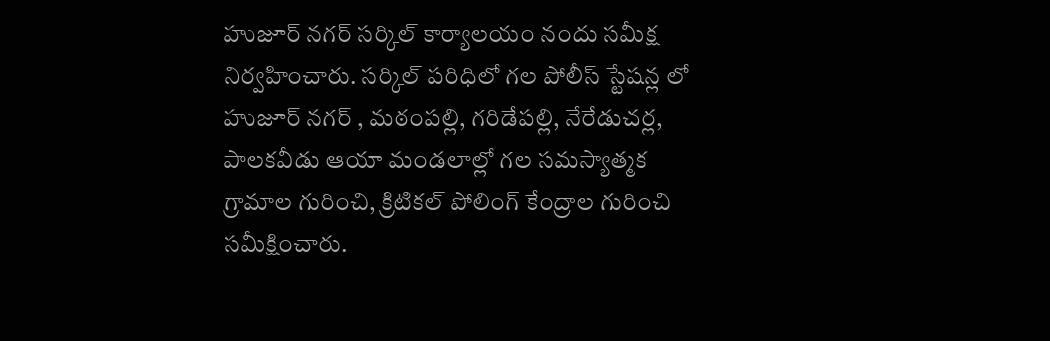హుజూర్ నగర్ సర్కిల్ కార్యాలయం నందు సమీక్ష నిర్వహించారు. సర్కిల్ పరిధిలో గల పోలీస్ స్టేషన్ల లో హుజూర్ నగర్ , మఠంపల్లి, గరిడేపల్లి, నేరేడుచర్ల, పాలకవీడు ఆయా మండలాల్లో గల సమస్యాత్మక గ్రామాల గురించి, క్రిటికల్ పోలింగ్ కేంద్రాల గురించి సమీక్షించారు.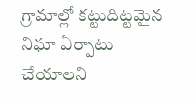గ్రామాల్లో కట్టుదిట్టమైన నిఘా ఏర్పాటు చేయాలని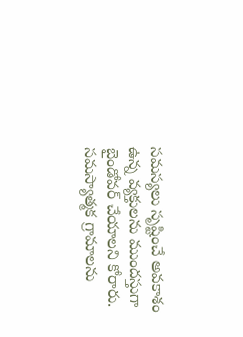సమస్యలు సృష్టించే అవకాశం ఉన్న వ్యక్తులను ముందస్తుగా బైండోవర్ చేయాలని కోరారు. సమస్యాత్మక గ్రామాలను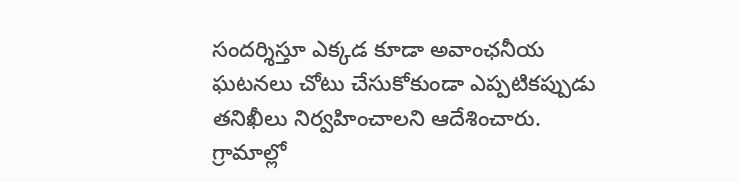సందర్శిస్తూ ఎక్కడ కూడా అవాంఛనీయ ఘటనలు చోటు చేసుకోకుండా ఎప్పటికప్పుడు తనిఖీలు నిర్వహించాలని ఆదేశించారు. గ్రామాల్లో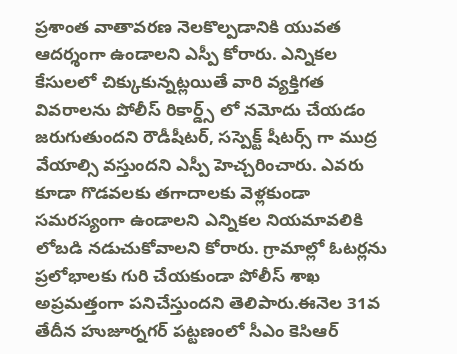ప్రశాంత వాతావరణ నెలకొల్పడానికి యువత ఆదర్శంగా ఉండాలని ఎస్పీ కోరారు. ఎన్నికల కేసులలో చిక్కుకున్నట్లయితే వారి వ్యక్తిగత వివరాలను పోలీస్ రికార్డ్స్ లో నమోదు చేయడం జరుగుతుందని రౌడీషీటర్, సస్పెక్ట్ షీటర్స్ గా ముద్ర వేయాల్సి వస్తుందని ఎస్పీ హెచ్చరించారు. ఎవరు కూడా గొడవలకు తగాదాలకు వెళ్లకుండా సమరస్యంగా ఉండాలని ఎన్నికల నియమావలికి లోబడి నడుచుకోవాలని కోరారు. గ్రామాల్లో ఓటర్లను ప్రలోభాలకు గురి చేయకుండా పోలీస్ శాఖ అప్రమత్తంగా పనిచేస్తుందని తెలిపారు.ఈనెల 31వ తేదీన హుజూర్నగర్ పట్టణంలో సీఎం కెసిఆర్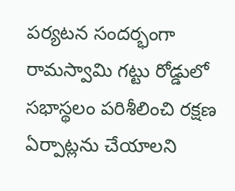పర్యటన సందర్భంగా రామస్వామి గట్టు రోడ్డులో సభాస్థలం పరిశీలించి రక్షణ ఏర్పాట్లను చేయాలని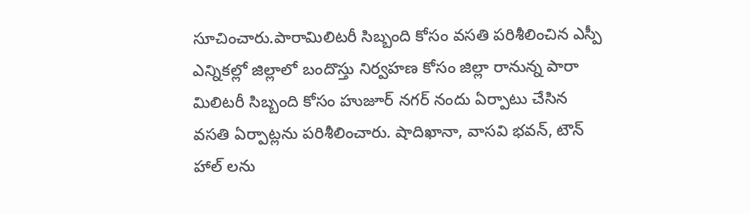సూచించారు.పారామిలిటరీ సిబ్బంది కోసం వసతి పరిశీలించిన ఎస్పీ ఎన్నికల్లో జిల్లాలో బందొస్తు నిర్వహణ కోసం జిల్లా రానున్న పారా మిలిటరీ సిబ్బంది కోసం హుజూర్ నగర్ నందు ఏర్పాటు చేసిన వసతి ఏర్పాట్లను పరిశీలించారు. షాదిఖానా, వాసవి భవన్, టౌన్ హాల్ లను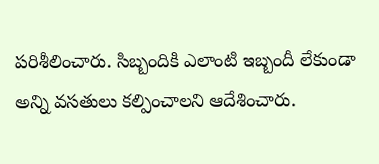పరిశీలించారు. సిబ్బందికి ఎలాంటి ఇబ్బందీ లేకుండా అన్ని వసతులు కల్పించాలని ఆదేశించారు.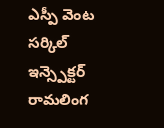ఎస్పీ వెంట సర్కిల్ ఇన్స్పెక్టర్ రామలింగ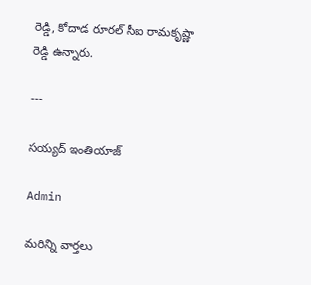రెడ్డి, కోదాడ రూరల్ సీఐ రామకృష్ణా రెడ్డి ఉన్నారు.

---

సయ్యద్ ఇంతియాజ్

Admin

మరిన్ని వార్తలు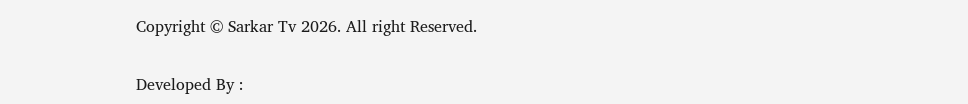Copyright © Sarkar Tv 2026. All right Reserved.

Developed By :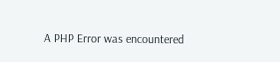A PHP Error was encountered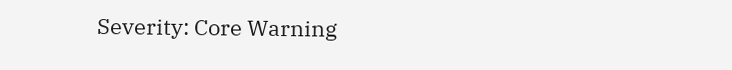Severity: Core Warning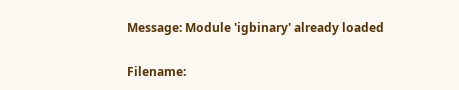Message: Module 'igbinary' already loaded

Filename: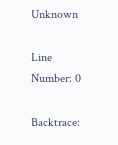Unknown

Line Number: 0

Backtrace: